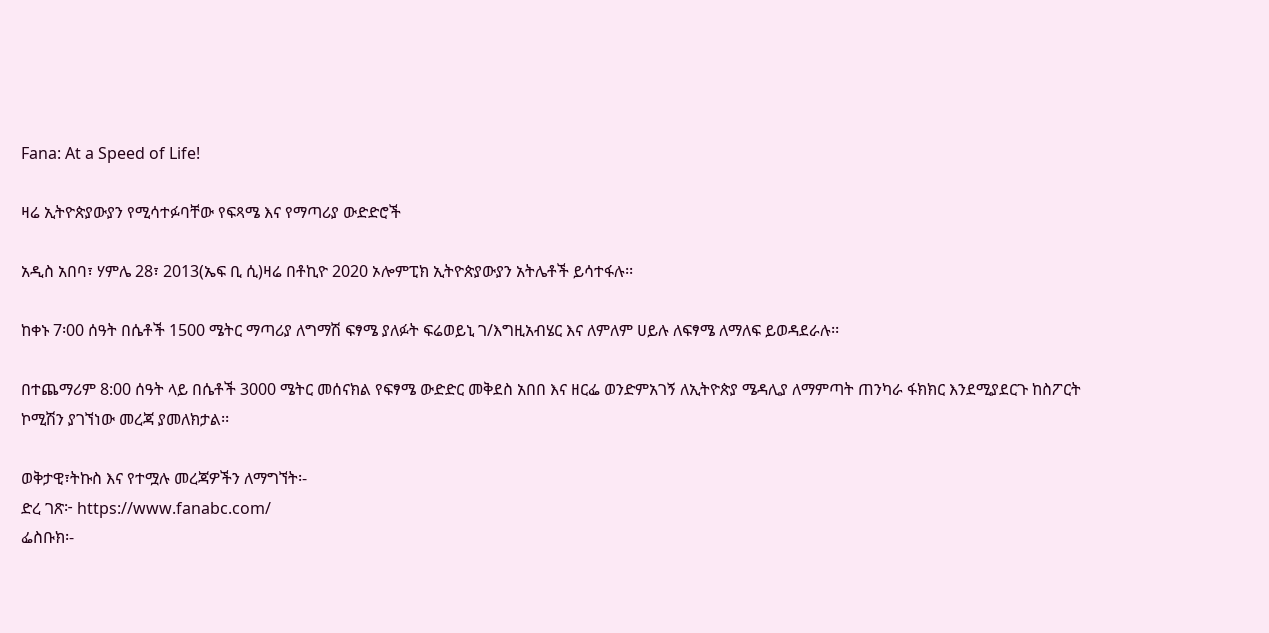Fana: At a Speed of Life!

ዛሬ ኢትዮጵያውያን የሚሳተፉባቸው የፍጻሜ እና የማጣሪያ ውድድሮች

አዲስ አበባ፣ ሃምሌ 28፣ 2013(ኤፍ ቢ ሲ)ዛሬ በቶኪዮ 2020 ኦሎምፒክ ኢትዮጵያውያን አትሌቶች ይሳተፋሉ፡፡

ከቀኑ 7፡00 ሰዓት በሴቶች 1500 ሜትር ማጣሪያ ለግማሽ ፍፃሜ ያለፉት ፍሬወይኒ ገ/እግዚአብሄር እና ለምለም ሀይሉ ለፍፃሜ ለማለፍ ይወዳደራሉ፡፡

በተጨማሪም 8:00 ሰዓት ላይ በሴቶች 3000 ሜትር መሰናክል የፍፃሜ ውድድር መቅደስ አበበ እና ዘርፌ ወንድምአገኝ ለኢትዮጵያ ሜዳሊያ ለማምጣት ጠንካራ ፋክክር እንደሚያደርጉ ከስፖርት ኮሚሽን ያገኘነው መረጃ ያመለክታል፡፡

ወቅታዊ፣ትኩስ እና የተሟሉ መረጃዎችን ለማግኘት፡-
ድረ ገጽ፦ https://www.fanabc.com/
ፌስቡክ፡-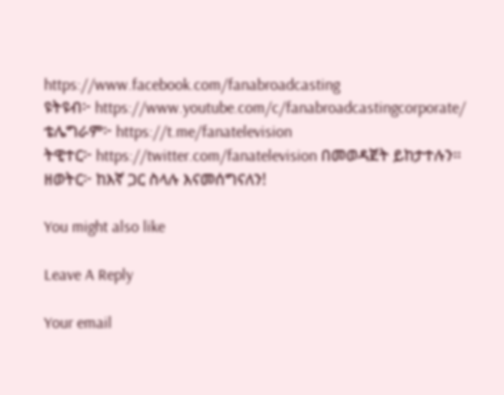https://www.facebook.com/fanabroadcasting
ዩትዩብ፦ https://www.youtube.com/c/fanabroadcastingcorporate/
ቴሌግራም፦ https://t.me/fanatelevision
ትዊተር፦ https://twitter.com/fanatelevision በመወዳጀት ይከታተሉን፡፡
ዘወትር፦ ከእኛ ጋር ስላሉ እናመሰግናለን!

You might also like

Leave A Reply

Your email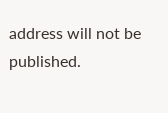address will not be published.